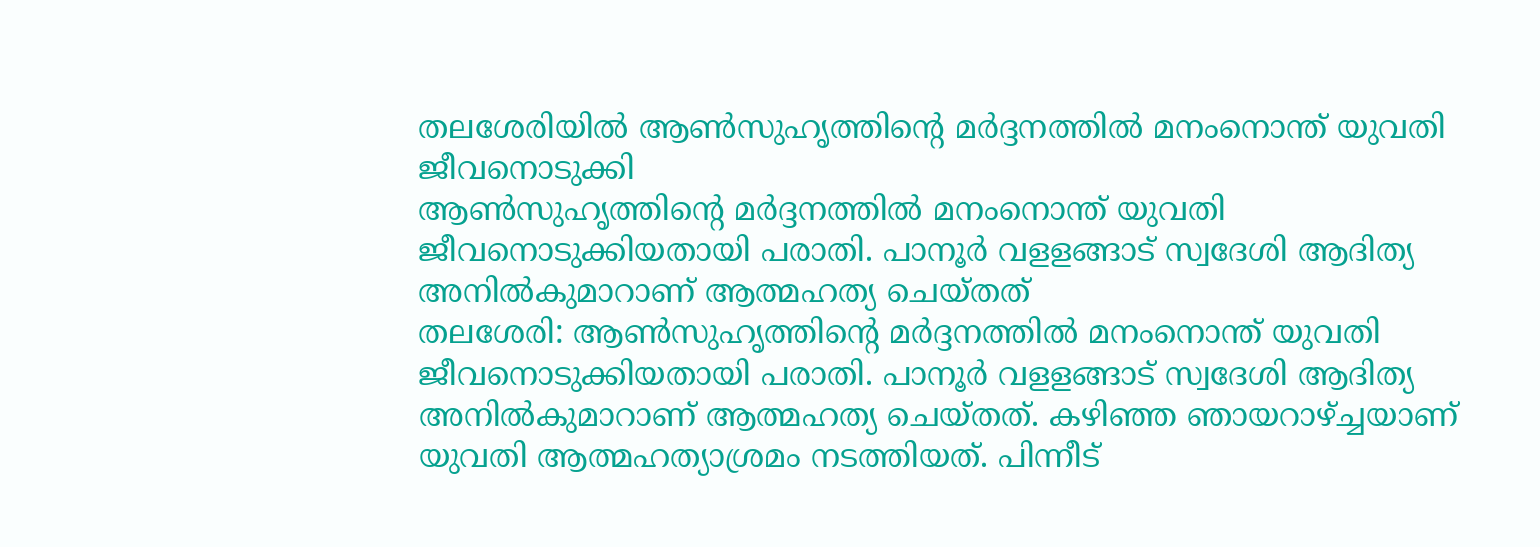തലശേരിയിൽ ആൺസുഹൃത്തിന്റെ മർദ്ദനത്തിൽ മനംനൊന്ത് യുവതി ജീവനൊടുക്കി
ആൺസുഹൃത്തിന്റെ മർദ്ദനത്തിൽ മനംനൊന്ത് യുവതി ജീവനൊടുക്കിയതായി പരാതി. പാനൂർ വളളങ്ങാട് സ്വദേശി ആദിത്യ അനിൽകുമാറാണ് ആത്മഹത്യ ചെയ്തത്
തലശേരി: ആൺസുഹൃത്തിന്റെ മർദ്ദനത്തിൽ മനംനൊന്ത് യുവതി ജീവനൊടുക്കിയതായി പരാതി. പാനൂർ വളളങ്ങാട് സ്വദേശി ആദിത്യ അനിൽകുമാറാണ് ആത്മഹത്യ ചെയ്തത്. കഴിഞ്ഞ ഞായറാഴ്ച്ചയാണ് യുവതി ആത്മഹത്യാശ്രമം നടത്തിയത്. പിന്നീട്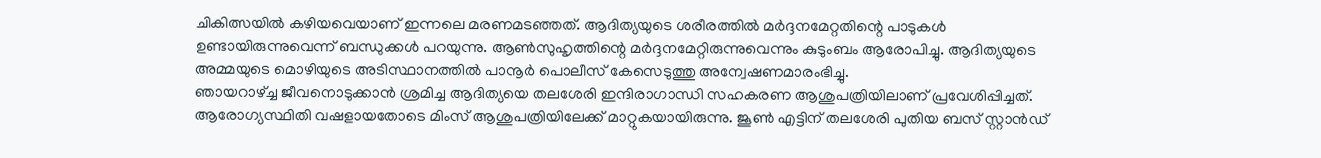ചികിത്സയിൽ കഴിയവെയാണ് ഇന്നലെ മരണമടഞ്ഞത്. ആദിത്യയുടെ ശരീരത്തിൽ മർദ്ദനമേറ്റതിന്റെ പാടുകൾ ഉണ്ടായിരുന്നുവെന്ന് ബന്ധുക്കൾ പറയുന്നു. ആൺസുഹൃത്തിന്റെ മർദ്ദനമേറ്റിരുന്നുവെന്നും കുടുംബം ആരോപിച്ചു. ആദിത്യയുടെ അമ്മയുടെ മൊഴിയുടെ അടിസ്ഥാനത്തിൽ പാനൂർ പൊലീസ് കേസെടുത്തു അന്വേഷണമാരംഭിച്ചു.
ഞായറാഴ്ച്ച ജീവനൊടുക്കാൻ ശ്രമിച്ച ആദിത്യയെ തലശേരി ഇന്ദിരാഗാന്ധി സഹകരണ ആശുപത്രിയിലാണ് പ്രവേശിപ്പിച്ചത്. ആരോഗ്യസ്ഥിതി വഷളായതോടെ മിംസ് ആശുപത്രിയിലേക്ക് മാറ്റുകയായിരുന്നു. ജൂൺ എട്ടിന് തലശേരി പുതിയ ബസ് സ്റ്റാൻഡ്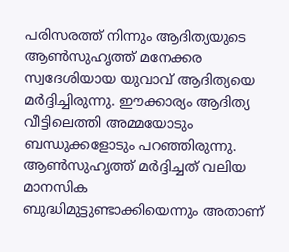പരിസരത്ത് നിന്നും ആദിത്യയുടെ ആൺസുഹൃത്ത് മനേക്കര സ്വദേശിയായ യുവാവ് ആദിത്യയെ മർദ്ദിച്ചിരുന്നു. ഈക്കാര്യം ആദിത്യ വീട്ടിലെത്തി അമ്മയോടും ബന്ധുക്കളോടും പറഞ്ഞിരുന്നു. ആൺസുഹൃത്ത് മർദ്ദിച്ചത് വലിയ മാനസിക ബുദ്ധിമുട്ടുണ്ടാക്കിയെന്നും അതാണ്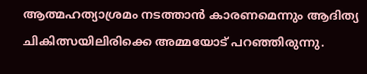ആത്മഹത്യാശ്രമം നടത്താൻ കാരണമെന്നും ആദിത്യ ചികിത്സയിലിരിക്കെ അമ്മയോട് പറഞ്ഞിരുന്നു.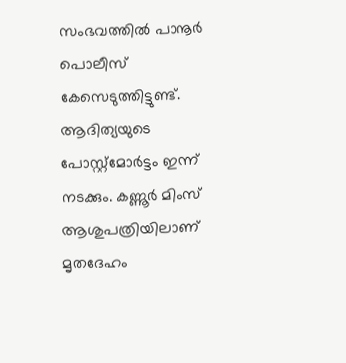സംഭവത്തിൽ പാനൂർ പൊലീസ് കേസെടുത്തിട്ടുണ്ട്. ആദിത്യയുടെ പോസ്റ്റ്മോർട്ടം ഇന്ന് നടക്കും. കണ്ണൂർ മിംസ് ആശുപത്രിയിലാണ് മൃതദേഹം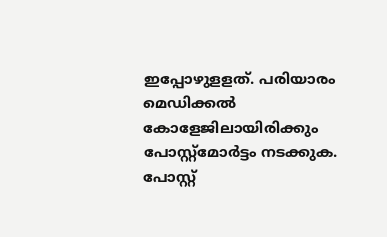ഇപ്പോഴുളളത്. പരിയാരം മെഡിക്കൽ കോളേജിലായിരിക്കും പോസ്റ്റ്മോർട്ടം നടക്കുക. പോസ്റ്റ്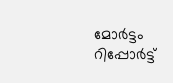മോർട്ടം റിപ്പോർട്ട്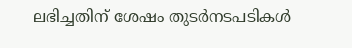ലഭിച്ചതിന് ശേഷം തുടർനടപടികൾ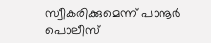സ്വീകരിക്കുമെന്ന് പാനൂർ പൊലീസ്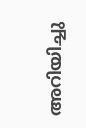അറിയിച്ചു